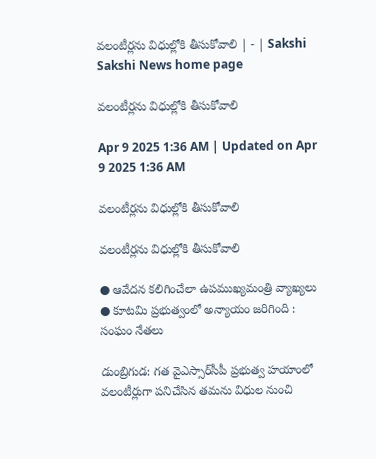వలంటీర్లను విధుల్లోకి తీసుకోవాలి | - | Sakshi
Sakshi News home page

వలంటీర్లను విధుల్లోకి తీసుకోవాలి

Apr 9 2025 1:36 AM | Updated on Apr 9 2025 1:36 AM

వలంటీర్లను విధుల్లోకి తీసుకోవాలి

వలంటీర్లను విధుల్లోకి తీసుకోవాలి

● ఆవేదన కలిగించేలా ఉపముఖ్యమంత్రి వ్యాఖ్యలు ● కూటమి ప్రభుత్వంలో అన్యాయం జరిగింది : సంఘం నేతలు

డుంబ్రిగుడ: గత వైఎస్సార్‌సీపీ ప్రభుత్వ హయాంలో వలంటీర్లుగా పనిచేసిన తమను విధుల నుంచి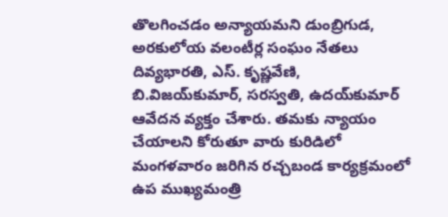తొలగించడం అన్యాయమని డుంబ్రిగుడ, అరకులోయ వలంటీర్ల సంఘం నేతలు దివ్యభారతి, ఎస్‌. కృష్ణవేణి, బి.విజయ్‌కుమార్‌, సరస్వతి, ఉదయ్‌కుమార్‌ ఆవేదన వ్యక్తం చేశారు. తమకు న్యాయం చేయాలని కోరుతూ వారు కురిడిలో మంగళవారం జరిగిన రచ్చబండ కార్యక్రమంలో ఉప ముఖ్యమంత్రి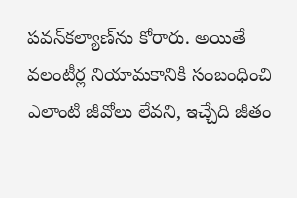పవన్‌కల్యాణ్‌ను కోరారు. అయితే వలంటీర్ల నియామకానికి సంబంధించి ఎలాంటి జీవోలు లేవని, ఇచ్చేది జీతం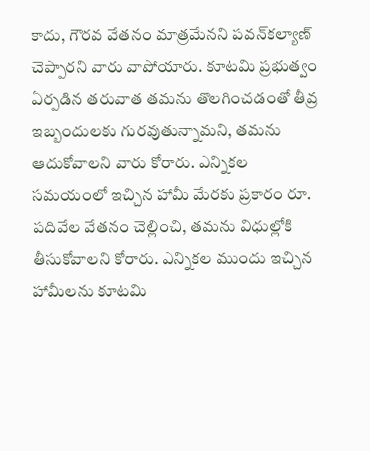కాదు, గౌరవ వేతనం మాత్రమేనని పవన్‌కల్యాణ్‌ చెప్పారని వారు వాపోయారు. కూటమి ప్రభుత్వం ఏర్పడిన తరువాత తమను తొలగించడంతో తీవ్ర ఇబ్బందులకు గురవుతున్నామని, తమను ఆదుకోవాలని వారు కోరారు. ఎన్నికల సమయంలో ఇచ్చిన హామీ మేరకు ప్రకారం రూ. పదివేల వేతనం చెల్లించి, తమను విధుల్లోకి తీసుకోవాలని కోరారు. ఎన్నికల ముందు ఇచ్చిన హామీలను కూటమి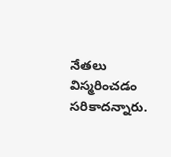నేతలు విస్మరించడం సరికాదన్నారు.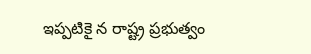ఇప్పటికై న రాష్ట్ర ప్రభుత్వం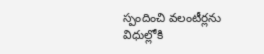స్పందించి వలంటీర్లను విధుల్లోకి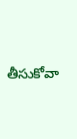తీసుకోవా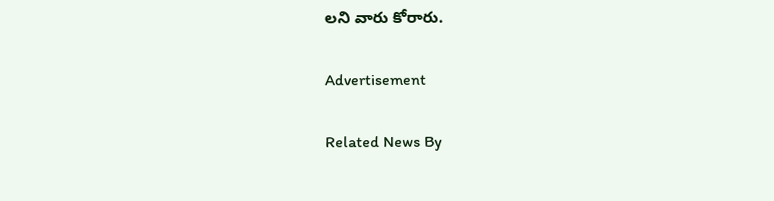లని వారు కోరారు.

Advertisement

Related News By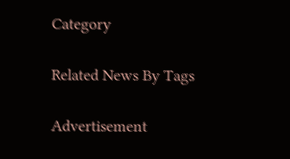Category

Related News By Tags

Advertisement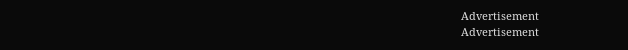Advertisement
Advertisement